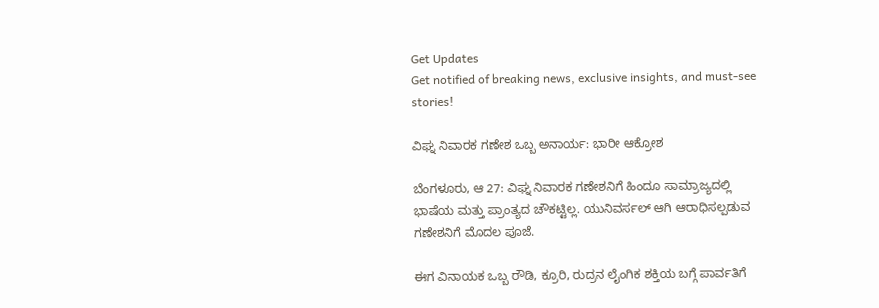Get Updates
Get notified of breaking news, exclusive insights, and must-see stories!

ವಿಘ್ನ ನಿವಾರಕ ಗಣೇಶ ಒಬ್ಬ ಅನಾರ್ಯ: ಭಾರೀ ಆಕ್ರೋಶ

ಬೆಂಗಳೂರು, ಆ 27: ವಿಘ್ನ ನಿವಾರಕ ಗಣೇಶನಿಗೆ ಹಿಂದೂ ಸಾಮ್ರಾಜ್ಯದಲ್ಲಿ ಭಾಷೆಯ ಮತ್ತು ಪ್ರಾಂತ್ಯದ ಚೌಕಟ್ಟಿಲ್ಲ. ಯುನಿವರ್ಸಲ್ ಆಗಿ ಆರಾಧಿಸಲ್ಪಡುವ ಗಣೇಶನಿಗೆ ಮೊದಲ ಪೂಜೆ.

ಈಗ ವಿನಾಯಕ ಒಬ್ಬ ರೌಡಿ, ಕ್ರೂರಿ, ರುದ್ರನ ಲೈಂಗಿಕ ಶಕ್ತಿಯ ಬಗ್ಗೆ ಪಾರ್ವತಿಗೆ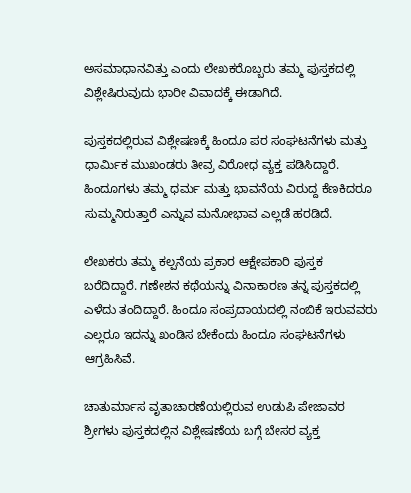ಅಸಮಾಧಾನವಿತ್ತು ಎಂದು ಲೇಖಕರೊಬ್ಬರು ತಮ್ಮ ಪುಸ್ತಕದಲ್ಲಿ ವಿಶ್ಲೇಷಿರುವುದು ಭಾರೀ ವಿವಾದಕ್ಕೆ ಈಡಾಗಿದೆ.

ಪುಸ್ತಕದಲ್ಲಿರುವ ವಿಶ್ಲೇಷಣಕ್ಕೆ ಹಿಂದೂ ಪರ ಸಂಘಟನೆಗಳು ಮತ್ತು ಧಾರ್ಮಿಕ ಮುಖಂಡರು ತೀವ್ರ ವಿರೋಧ ವ್ಯಕ್ತ ಪಡಿಸಿದ್ದಾರೆ. ಹಿಂದೂಗಳು ತಮ್ಮ ಧರ್ಮ ಮತ್ತು ಭಾವನೆಯ ವಿರುದ್ದ ಕೆಣಕಿದರೂ ಸುಮ್ಮನಿರುತ್ತಾರೆ ಎನ್ನುವ ಮನೋಭಾವ ಎಲ್ಲಡೆ ಹರಡಿದೆ.

ಲೇಖಕರು ತಮ್ಮ ಕಲ್ಪನೆಯ ಪ್ರಕಾರ ಆಕ್ಷೇಪಕಾರಿ ಪುಸ್ತಕ ಬರೆದಿದ್ದಾರೆ. ಗಣೇಶನ ಕಥೆಯನ್ನು ವಿನಾಕಾರಣ ತನ್ನ ಪುಸ್ತಕದಲ್ಲಿ ಎಳೆದು ತಂದಿದ್ದಾರೆ. ಹಿಂದೂ ಸಂಪ್ರದಾಯದಲ್ಲಿ ನಂಬಿಕೆ ಇರುವವರು ಎಲ್ಲರೂ ಇದನ್ನು ಖಂಡಿಸ ಬೇಕೆಂದು ಹಿಂದೂ ಸಂಘಟನೆಗಳು ಆಗ್ರಹಿಸಿವೆ.

ಚಾತುರ್ಮಾಸ ವೃತಾಚಾರಣೆಯಲ್ಲಿರುವ ಉಡುಪಿ ಪೇಜಾವರ ಶ್ರೀಗಳು ಪುಸ್ತಕದಲ್ಲಿನ ವಿಶ್ಲೇಷಣೆಯ ಬಗ್ಗೆ ಬೇಸರ ವ್ಯಕ್ತ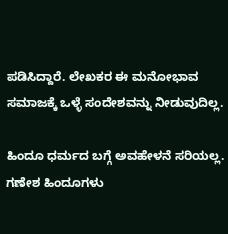ಪಡಿಸಿದ್ದಾರೆ. ಲೇಖಕರ ಈ ಮನೋಭಾವ ಸಮಾಜಕ್ಕೆ ಒಳ್ಳೆ ಸಂದೇಶವನ್ನು ನೀಡುವುದಿಲ್ಲ.

ಹಿಂದೂ ಧರ್ಮದ ಬಗ್ಗೆ ಅವಹೇಳನೆ ಸರಿಯಲ್ಲ. ಗಣೇಶ ಹಿಂದೂಗಳು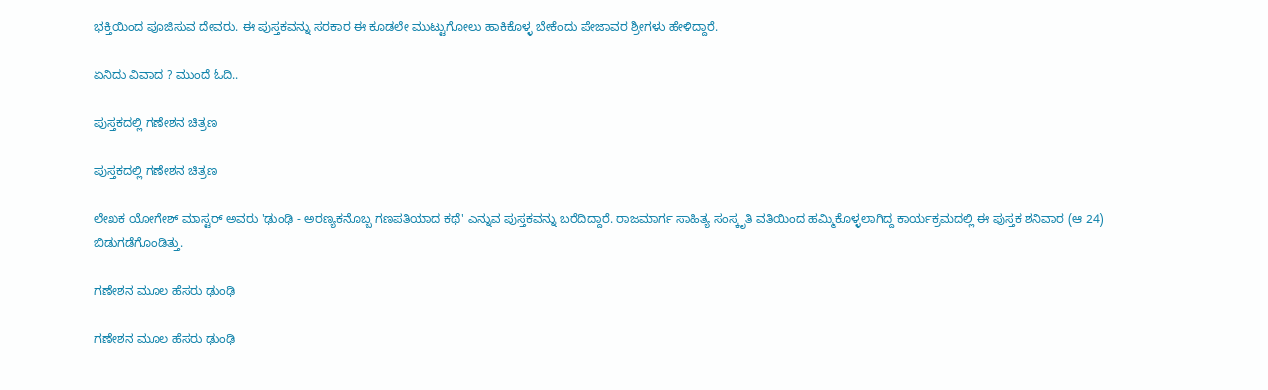ಭಕ್ತಿಯಿಂದ ಪೂಜಿಸುವ ದೇವರು. ಈ ಪುಸ್ತಕವನ್ನು ಸರಕಾರ ಈ ಕೂಡಲೇ ಮುಟ್ಟುಗೋಲು ಹಾಕಿಕೊಳ್ಳ ಬೇಕೆಂದು ಪೇಜಾವರ ಶ್ರೀಗಳು ಹೇಳಿದ್ದಾರೆ.

ಏನಿದು ವಿವಾದ ? ಮುಂದೆ ಓದಿ..

ಪುಸ್ತಕದಲ್ಲಿ ಗಣೇಶನ ಚಿತ್ರಣ

ಪುಸ್ತಕದಲ್ಲಿ ಗಣೇಶನ ಚಿತ್ರಣ

ಲೇಖಕ ಯೋಗೇಶ್ ಮಾಸ್ಟರ್ ಅವರು 'ಢುಂಢಿ - ಅರಣ್ಯಕನೊಬ್ಬ ಗಣಪತಿಯಾದ ಕಥೆ' ಎನ್ನುವ ಪುಸ್ತಕವನ್ನು ಬರೆದಿದ್ದಾರೆ. ರಾಜಮಾರ್ಗ ಸಾಹಿತ್ಯ ಸಂಸ್ಕೃತಿ ವತಿಯಿಂದ ಹಮ್ಮಿಕೊಳ್ಳಲಾಗಿದ್ದ ಕಾರ್ಯಕ್ರಮದಲ್ಲಿ ಈ ಪುಸ್ತಕ ಶನಿವಾರ (ಆ 24) ಬಿಡುಗಡೆಗೊಂಡಿತ್ತು.

ಗಣೇಶನ ಮೂಲ ಹೆಸರು ಢುಂಢಿ

ಗಣೇಶನ ಮೂಲ ಹೆಸರು ಢುಂಢಿ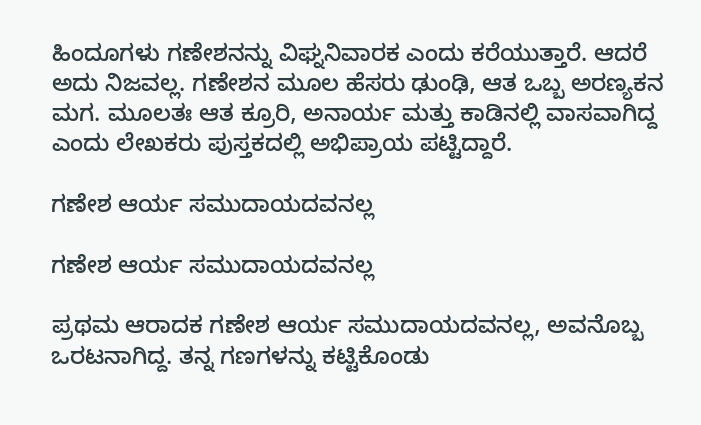ಹಿಂದೂಗಳು ಗಣೇಶನನ್ನು ವಿಘ್ನನಿವಾರಕ ಎಂದು ಕರೆಯುತ್ತಾರೆ. ಆದರೆ ಅದು ನಿಜವಲ್ಲ. ಗಣೇಶನ ಮೂಲ ಹೆಸರು ಢುಂಢಿ, ಆತ ಒಬ್ಬ ಅರಣ್ಯಕನ ಮಗ. ಮೂಲತಃ ಆತ ಕ್ರೂರಿ, ಅನಾರ್ಯ ಮತ್ತು ಕಾಡಿನಲ್ಲಿ ವಾಸವಾಗಿದ್ದ ಎಂದು ಲೇಖಕರು ಪುಸ್ತಕದಲ್ಲಿ ಅಭಿಪ್ರಾಯ ಪಟ್ಟಿದ್ದಾರೆ.

ಗಣೇಶ ಆರ್ಯ ಸಮುದಾಯದವನಲ್ಲ

ಗಣೇಶ ಆರ್ಯ ಸಮುದಾಯದವನಲ್ಲ

ಪ್ರಥಮ ಆರಾದಕ ಗಣೇಶ ಆರ್ಯ ಸಮುದಾಯದವನಲ್ಲ, ಅವನೊಬ್ಬ ಒರಟನಾಗಿದ್ದ. ತನ್ನ ಗಣಗಳನ್ನು ಕಟ್ಟಿಕೊಂಡು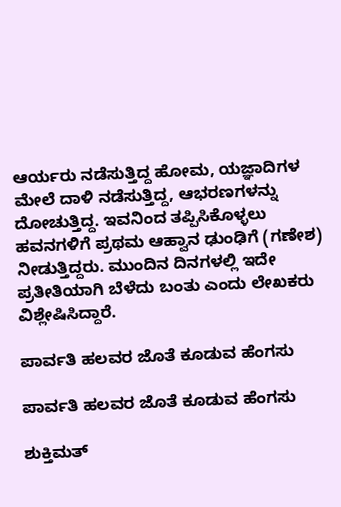ಆರ್ಯರು ನಡೆಸುತ್ತಿದ್ದ ಹೋಮ, ಯಜ್ಞಾದಿಗಳ ಮೇಲೆ ದಾಳಿ ನಡೆಸುತ್ತಿದ್ದ, ಆಭರಣಗಳನ್ನು ದೋಚುತ್ತಿದ್ದ. ಇವನಿಂದ ತಪ್ಪಿಸಿಕೊಳ್ಳಲು ಹವನಗಳಿಗೆ ಪ್ರಥಮ ಆಹ್ವಾನ ಢುಂಢಿಗೆ (ಗಣೇಶ) ನೀಡುತ್ತಿದ್ದರು. ಮುಂದಿನ ದಿನಗಳಲ್ಲಿ ಇದೇ ಪ್ರತೀತಿಯಾಗಿ ಬೆಳೆದು ಬಂತು ಎಂದು ಲೇಖಕರು ವಿಶ್ಲೇಷಿಸಿದ್ದಾರೆ.

ಪಾರ್ವತಿ ಹಲವರ ಜೊತೆ ಕೂಡುವ ಹೆಂಗಸು

ಪಾರ್ವತಿ ಹಲವರ ಜೊತೆ ಕೂಡುವ ಹೆಂಗಸು

ಶುಕ್ತಿಮತ್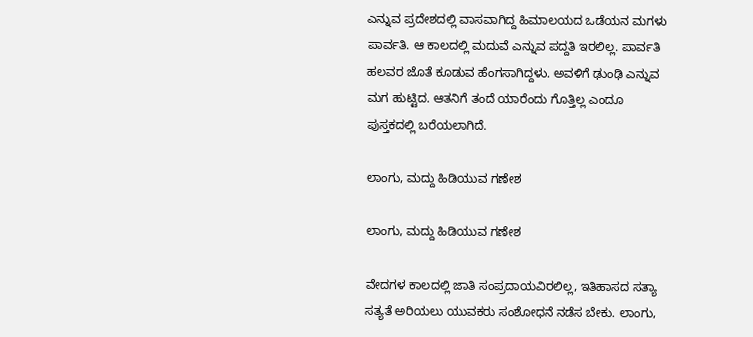ಎನ್ನುವ ಪ್ರದೇಶದಲ್ಲಿ ವಾಸವಾಗಿದ್ದ ಹಿಮಾಲಯದ ಒಡೆಯನ ಮಗಳು ಪಾರ್ವತಿ. ಆ ಕಾಲದಲ್ಲಿ ಮದುವೆ ಎನ್ನುವ ಪದ್ದತಿ ಇರಲಿಲ್ಲ. ಪಾರ್ವತಿ ಹಲವರ ಜೊತೆ ಕೂಡುವ ಹೆಂಗಸಾಗಿದ್ದಳು. ಅವಳಿಗೆ ಢುಂಢಿ ಎನ್ನುವ ಮಗ ಹುಟ್ಟಿದ. ಆತನಿಗೆ ತಂದೆ ಯಾರೆಂದು ಗೊತ್ತಿಲ್ಲ ಎಂದೂ ಪುಸ್ತಕದಲ್ಲಿ ಬರೆಯಲಾಗಿದೆ.

ಲಾಂಗು, ಮದ್ದು ಹಿಡಿಯುವ ಗಣೇಶ

ಲಾಂಗು, ಮದ್ದು ಹಿಡಿಯುವ ಗಣೇಶ

ವೇದಗಳ ಕಾಲದಲ್ಲಿ ಜಾತಿ ಸಂಪ್ರದಾಯವಿರಲಿಲ್ಲ, ಇತಿಹಾಸದ ಸತ್ಯಾ ಸತ್ಯತೆ ಅರಿಯಲು ಯುವಕರು ಸಂಶೋಧನೆ ನಡೆಸ ಬೇಕು. ಲಾಂಗು,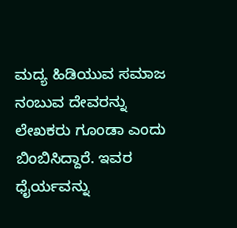ಮದ್ಯ ಹಿಡಿಯುವ ಸಮಾಜ ನಂಬುವ ದೇವರನ್ನು ಲೇಖಕರು ಗೂಂಡಾ ಎಂದು ಬಿಂಬಿಸಿದ್ದಾರೆ. ಇವರ ಧೈರ್ಯವನ್ನು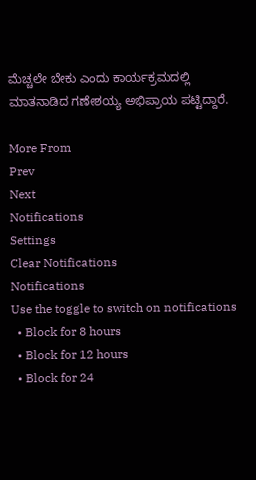ಮೆಚ್ಚಲೇ ಬೇಕು ಎಂದು ಕಾರ್ಯಕ್ರಮದಲ್ಲಿ ಮಾತನಾಡಿದ ಗಣೇಶಯ್ಯ ಅಭಿಪ್ರಾಯ ಪಟ್ಟಿದ್ದಾರೆ.

More From
Prev
Next
Notifications
Settings
Clear Notifications
Notifications
Use the toggle to switch on notifications
  • Block for 8 hours
  • Block for 12 hours
  • Block for 24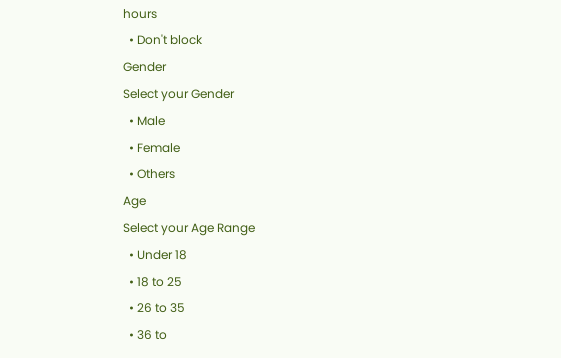hours
  • Don't block
Gender
Select your Gender
  • Male
  • Female
  • Others
Age
Select your Age Range
  • Under 18
  • 18 to 25
  • 26 to 35
  • 36 to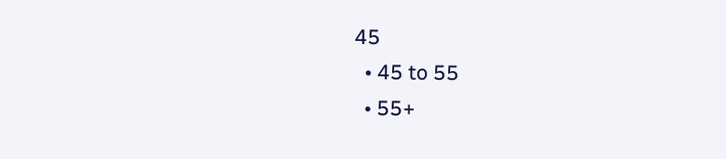45
  • 45 to 55
  • 55+